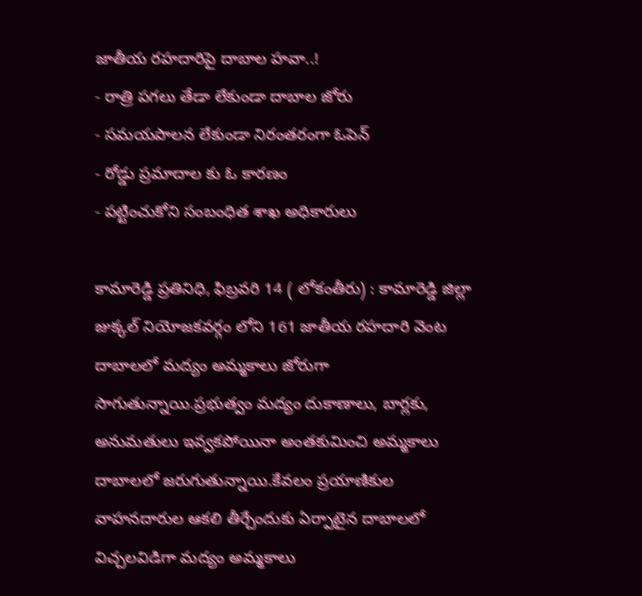జాతీయ రహదారిపై దాబాల హవా..!
- రాత్రి పగలు తేడా లేకుండా దాబాల జోరు
- సమయపాలన లేకుండా నిరంతరంగా ఓపెన్
- రోడ్డు ప్రమాదాల కు ఓ కారణం
- పట్టించుకోని సంబంధిత శాఖ అధికారులు

కామారెడ్డి ప్రతినిధి, ఫిబ్రవరి 14 ( లోకంతీరు) : కామారెడ్డి జిల్లా జుక్కల్ నియోజకవర్గం లోని 161 జాతీయ రహదారి వెంట దాబాలలో మద్యం అమ్మకాలు జోరుగా సాగుతున్నాయి.ప్రభుత్వం మద్యం దుకాణాలు, బార్లకు, అనుమతులు ఇవ్వకపోయినా అంతకుమించి అమ్మకాలు దాబాలలో జరుగుతున్నాయి.కేవలం ప్రయాణికుల వాహనదారుల ఆకలి తీర్చేందుకు ఏర్పాటైన దాబాలలో విచ్చలవిడిగా మద్యం అమ్మకాలు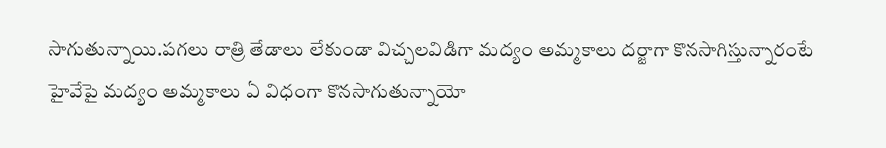సాగుతున్నాయి.పగలు రాత్రి తేడాలు లేకుండా విచ్చలవిడిగా మద్యం అమ్మకాలు దర్జాగా కొనసాగిస్తున్నారంటే హైవేపై మద్యం అమ్మకాలు ఏ విధంగా కొనసాగుతున్నాయో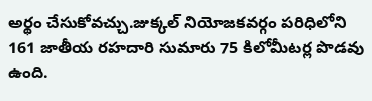అర్థం చేసుకోవచ్చు.జుక్కల్ నియోజకవర్గం పరిధిలోని 161 జాతీయ రహదారి సుమారు 75 కిలోమీటర్ల పొడవు ఉంది.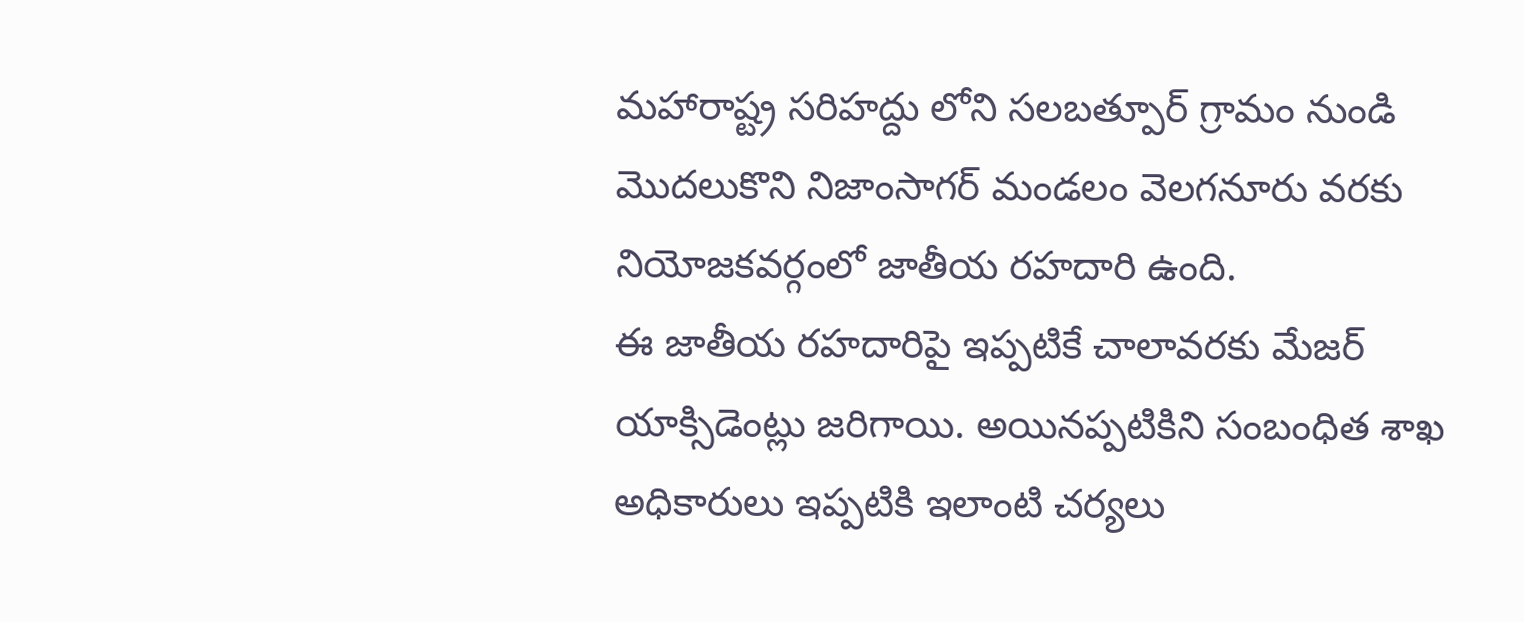మహారాష్ట్ర సరిహద్దు లోని సలబత్పూర్ గ్రామం నుండి మొదలుకొని నిజాంసాగర్ మండలం వెలగనూరు వరకు నియోజకవర్గంలో జాతీయ రహదారి ఉంది.
ఈ జాతీయ రహదారిపై ఇప్పటికే చాలావరకు మేజర్ యాక్సిడెంట్లు జరిగాయి. అయినప్పటికిని సంబంధిత శాఖ అధికారులు ఇప్పటికి ఇలాంటి చర్యలు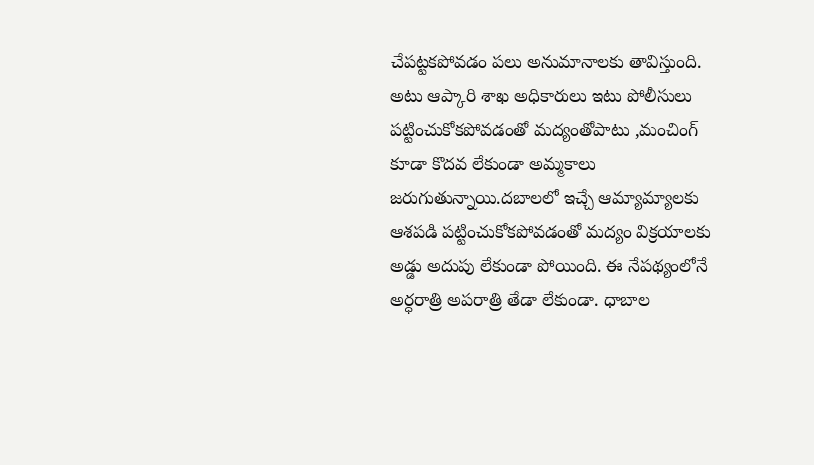చేపట్టకపోవడం పలు అనుమానాలకు తావిస్తుంది.
అటు ఆప్కారి శాఖ అధికారులు ఇటు పోలీసులు పట్టించుకోకపోవడంతో మద్యంతోపాటు ,మంచింగ్ కూడా కొదవ లేకుండా అమ్మకాలు జరుగుతున్నాయి.దబాలలో ఇచ్చే ఆమ్యామ్యాలకు ఆశపడి పట్టించుకోకపోవడంతో మద్యం విక్రయాలకు అడ్డు అదుపు లేకుండా పోయింది. ఈ నేపథ్యంలోనే అర్ధరాత్రి అపరాత్రి తేడా లేకుండా. ధాబాల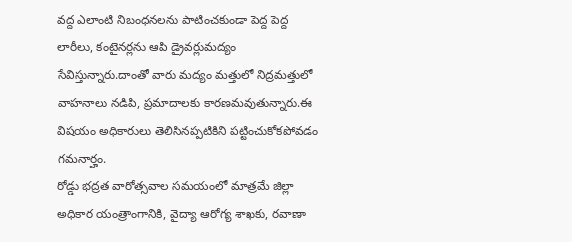వద్ద ఎలాంటి నిబంధనలను పాటించకుండా పెద్ద పెద్ద లారీలు, కంటైనర్లను ఆపి డ్రైవర్లుమద్యం సేవిస్తున్నారు.దాంతో వారు మద్యం మత్తులో నిద్రమత్తులో వాహనాలు నడిపి, ప్రమాదాలకు కారణమవుతున్నారు.ఈ విషయం అధికారులు తెలిసినప్పటికిని పట్టించుకోకపోవడం గమనార్హం.
రోడ్డు భద్రత వారోత్సవాల సమయంలో మాత్రమే జిల్లా అధికార యంత్రాంగానికి, వైద్యా ఆరోగ్య శాఖకు, రవాణా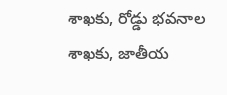శాఖకు, రోడ్డు భవనాల శాఖకు, జాతీయ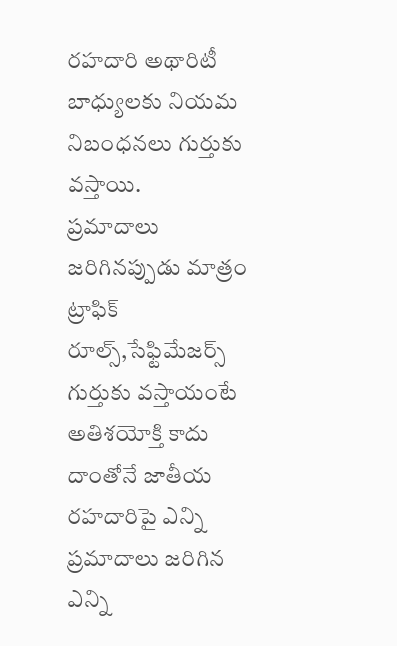రహదారి అథారిటీ బాధ్యులకు నియమ నిబంధనలు గుర్తుకు వస్తాయి.
ప్రమాదాలు జరిగినప్పుడు మాత్రం ట్రాఫిక్ రూల్స్,సేఫ్టిమేజర్స్ గుర్తుకు వస్తాయంటే అతిశయోక్తి కాదు
దాంతోనే జాతీయ రహదారిపై ఎన్ని ప్రమాదాలు జరిగిన ఎన్ని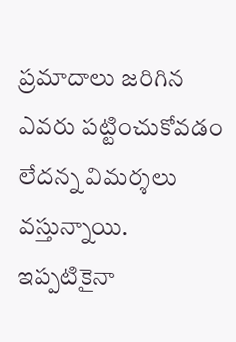ప్రమాదాలు జరిగిన ఎవరు పట్టించుకోవడం లేదన్న విమర్శలు వస్తున్నాయి.
ఇప్పటికైనా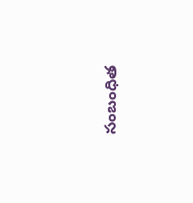సంబంధిత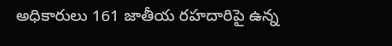అధికారులు 161 జాతీయ రహదారిపై ఉన్న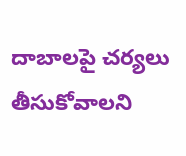దాబాలపై చర్యలు తీసుకోవాలని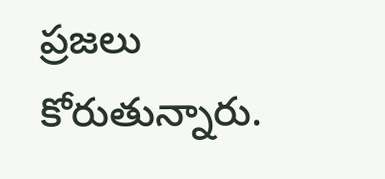ప్రజలు కోరుతున్నారు.